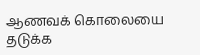ஆணவக் கொலையை தடுக்க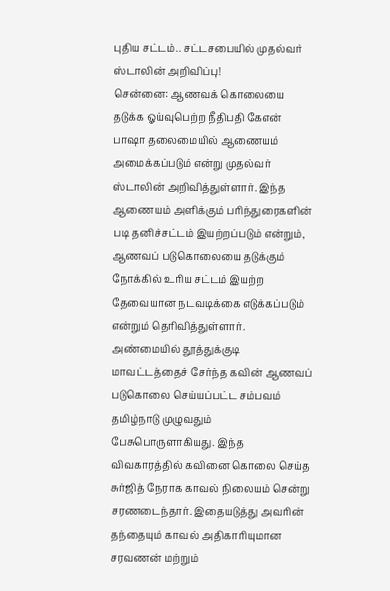புதிய சட்டம்.. சட்டசபையில் முதல்வர் ஸ்டாலின் அறிவிப்பு!
சென்னை: ஆணவக் கொலையை தடுக்க ஓய்வுபெற்ற நீதிபதி கேஎன் பாஷா தலைமையில் ஆணையம் அமைக்கப்படும் என்று முதல்வர் ஸ்டாலின் அறிவித்துள்ளார். இந்த ஆணையம் அளிக்கும் பரிந்துரைகளின் படி தனிச்சட்டம் இயற்றப்படும் என்றும், ஆணவப் படுகொலையை தடுக்கும் நோக்கில் உரிய சட்டம் இயற்ற தேவையான நடவடிக்கை எடுக்கப்படும் என்றும் தெரிவித்துள்ளார்.
அண்மையில் தூத்துக்குடி மாவட்டத்தைச் சேர்ந்த கவின் ஆணவப் படுகொலை செய்யப்பட்ட சம்பவம் தமிழ்நாடு முழுவதும் பேசுபொருளாகியது. இந்த விவகாரத்தில் கவினை கொலை செய்த சுர்ஜித் நேராக காவல் நிலையம் சென்று சரணடைந்தார். இதையடுத்து அவரின் தந்தையும் காவல் அதிகாரியுமான சரவணன் மற்றும்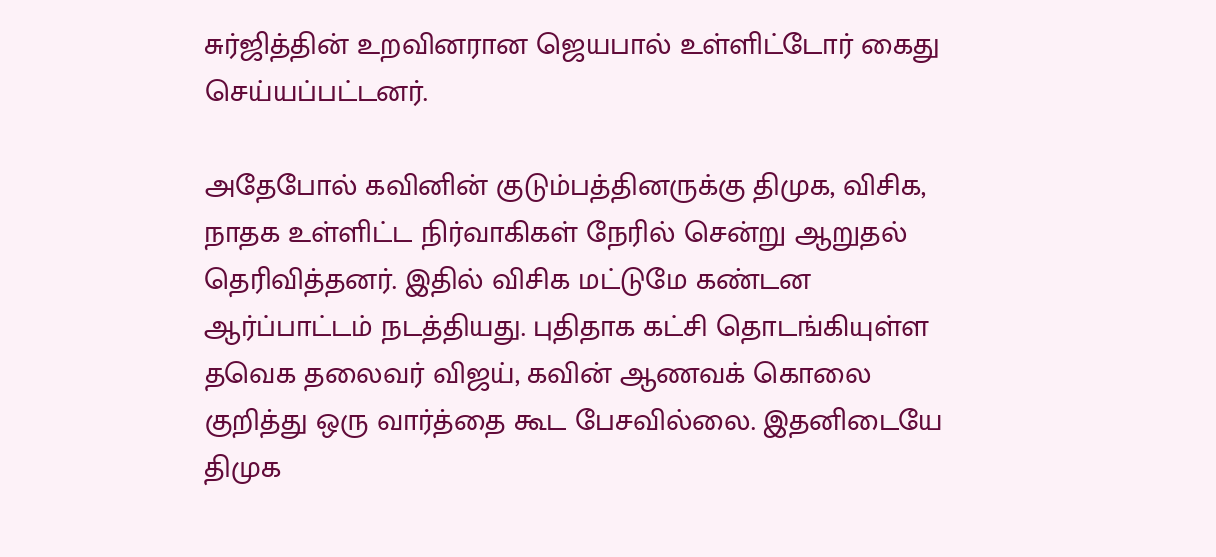சுர்ஜித்தின் உறவினரான ஜெயபால் உள்ளிட்டோர் கைது செய்யப்பட்டனர்.

அதேபோல் கவினின் குடும்பத்தினருக்கு திமுக, விசிக, நாதக உள்ளிட்ட நிர்வாகிகள் நேரில் சென்று ஆறுதல் தெரிவித்தனர். இதில் விசிக மட்டுமே கண்டன ஆர்ப்பாட்டம் நடத்தியது. புதிதாக கட்சி தொடங்கியுள்ள தவெக தலைவர் விஜய், கவின் ஆணவக் கொலை குறித்து ஒரு வார்த்தை கூட பேசவில்லை. இதனிடையே திமுக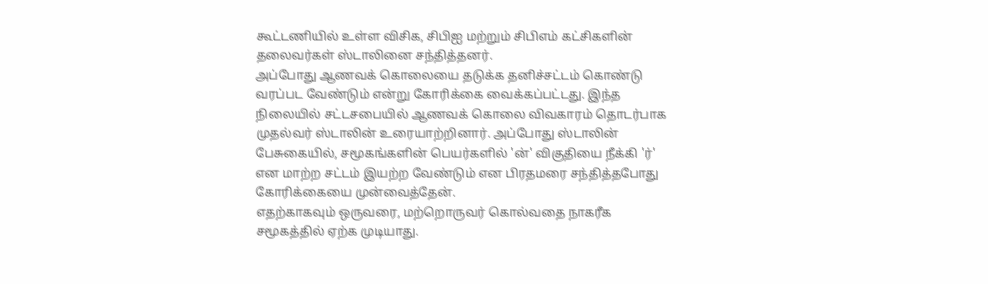கூட்டணியில் உள்ள விசிக, சிபிஐ மற்றும் சிபிஎம் கட்சிகளின் தலைவர்கள் ஸ்டாலினை சந்தித்தனர்.
அப்போது ஆணவக் கொலையை தடுக்க தனிச்சட்டம் கொண்டு வரப்பட வேண்டும் என்று கோரிக்கை வைக்கப்பட்டது. இந்த நிலையில் சட்டசபையில் ஆணவக் கொலை விவகாரம் தொடர்பாக முதல்வர் ஸ்டாலின் உரையாற்றினார். அப்போது ஸ்டாலின் பேசுகையில், சமூகங்களின் பெயர்களில் 'ன்' விகுதியை நீக்கி 'ர்' என மாற்ற சட்டம் இயற்ற வேண்டும் என பிரதமரை சந்தித்தபோது கோரிக்கையை முன்வைத்தேன்.
எதற்காகவும் ஒருவரை, மற்றொருவர் கொல்வதை நாகரீக சமூகத்தில் ஏற்க முடியாது.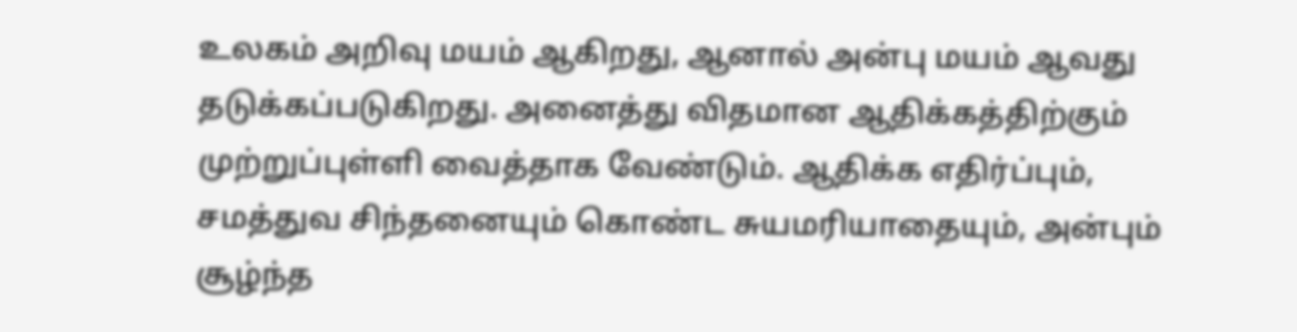உலகம் அறிவு மயம் ஆகிறது, ஆனால் அன்பு மயம் ஆவது தடுக்கப்படுகிறது. அனைத்து விதமான ஆதிக்கத்திற்கும் முற்றுப்புள்ளி வைத்தாக வேண்டும். ஆதிக்க எதிர்ப்பும், சமத்துவ சிந்தனையும் கொண்ட சுயமரியாதையும், அன்பும் சூழ்ந்த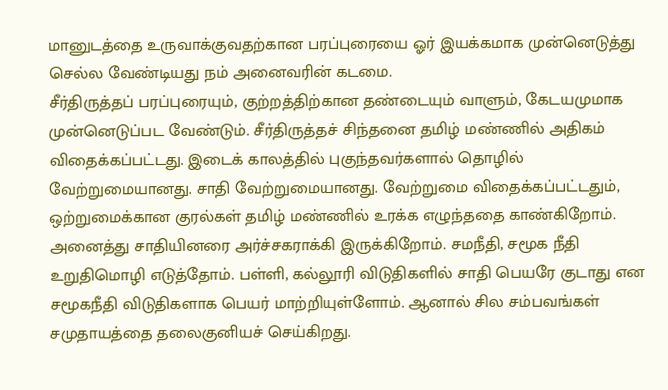மானுடத்தை உருவாக்குவதற்கான பரப்புரையை ஓர் இயக்கமாக முன்னெடுத்து செல்ல வேண்டியது நம் அனைவரின் கடமை.
சீர்திருத்தப் பரப்புரையும், குற்றத்திற்கான தண்டையும் வாளும், கேடயமுமாக முன்னெடுப்பட வேண்டும். சீர்திருத்தச் சிந்தனை தமிழ் மண்ணில் அதிகம் விதைக்கப்பட்டது. இடைக் காலத்தில் புகுந்தவர்களால் தொழில் வேற்றுமையானது. சாதி வேற்றுமையானது. வேற்றுமை விதைக்கப்பட்டதும், ஒற்றுமைக்கான குரல்கள் தமிழ் மண்ணில் உரக்க எழுந்ததை காண்கிறோம்.
அனைத்து சாதியினரை அர்ச்சகராக்கி இருக்கிறோம். சமநீதி, சமூக நீதி உறுதிமொழி எடுத்தோம். பள்ளி, கல்லூரி விடுதிகளில் சாதி பெயரே குடாது என சமூகநீதி விடுதிகளாக பெயர் மாற்றியுள்ளோம். ஆனால் சில சம்பவங்கள் சமுதாயத்தை தலைகுனியச் செய்கிறது.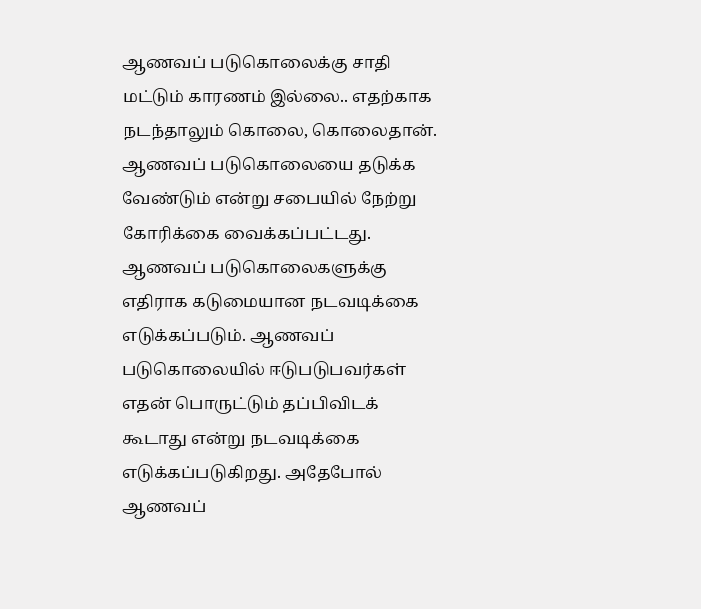ஆணவப் படுகொலைக்கு சாதி மட்டும் காரணம் இல்லை.. எதற்காக நடந்தாலும் கொலை, கொலைதான்.
ஆணவப் படுகொலையை தடுக்க வேண்டும் என்று சபையில் நேற்று கோரிக்கை வைக்கப்பட்டது. ஆணவப் படுகொலைகளுக்கு எதிராக கடுமையான நடவடிக்கை எடுக்கப்படும். ஆணவப் படுகொலையில் ஈடுபடுபவர்கள் எதன் பொருட்டும் தப்பிவிடக் கூடாது என்று நடவடிக்கை எடுக்கப்படுகிறது. அதேபோல் ஆணவப்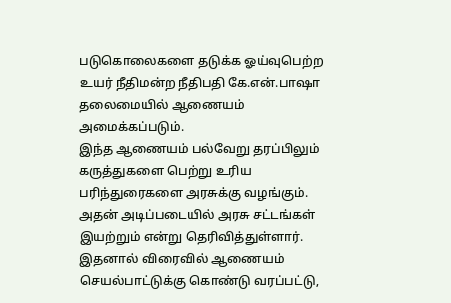படுகொலைகளை தடுக்க ஓய்வுபெற்ற உயர் நீதிமன்ற நீதிபதி கே.என்.பாஷா தலைமையில் ஆணையம் அமைக்கப்படும்.
இந்த ஆணையம் பல்வேறு தரப்பிலும் கருத்துகளை பெற்று உரிய பரிந்துரைகளை அரசுக்கு வழங்கும். அதன் அடிப்படையில் அரசு சட்டங்கள் இயற்றும் என்று தெரிவித்துள்ளார். இதனால் விரைவில் ஆணையம் செயல்பாட்டுக்கு கொண்டு வரப்பட்டு,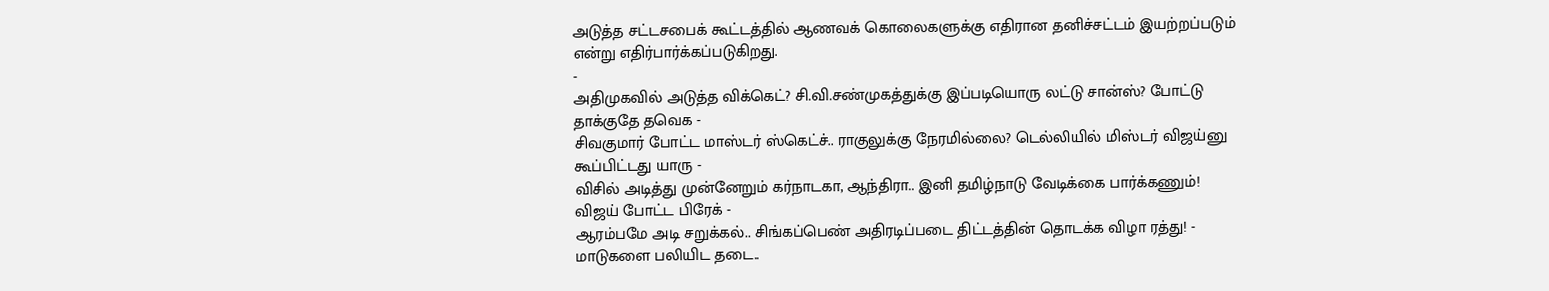அடுத்த சட்டசபைக் கூட்டத்தில் ஆணவக் கொலைகளுக்கு எதிரான தனிச்சட்டம் இயற்றப்படும் என்று எதிர்பார்க்கப்படுகிறது.
-
அதிமுகவில் அடுத்த விக்கெட்? சி.வி.சண்முகத்துக்கு இப்படியொரு லட்டு சான்ஸ்? போட்டு தாக்குதே தவெக -
சிவகுமார் போட்ட மாஸ்டர் ஸ்கெட்ச்.. ராகுலுக்கு நேரமில்லை? டெல்லியில் மிஸ்டர் விஜய்னு கூப்பிட்டது யாரு -
விசில் அடித்து முன்னேறும் கர்நாடகா, ஆந்திரா.. இனி தமிழ்நாடு வேடிக்கை பார்க்கணும்! விஜய் போட்ட பிரேக் -
ஆரம்பமே அடி சறுக்கல்.. சிங்கப்பெண் அதிரடிப்படை திட்டத்தின் தொடக்க விழா ரத்து! -
மாடுகளை பலியிட தடை..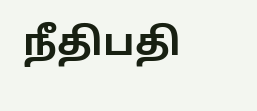நீதிபதி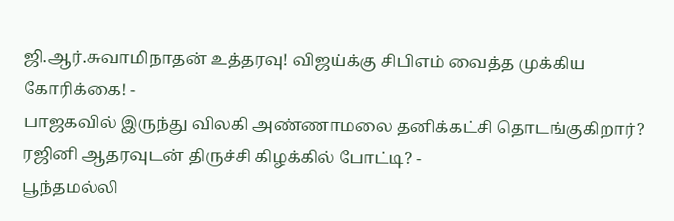ஜி.ஆர்.சுவாமிநாதன் உத்தரவு! விஜய்க்கு சிபிஎம் வைத்த முக்கிய கோரிக்கை! -
பாஜகவில் இருந்து விலகி அண்ணாமலை தனிக்கட்சி தொடங்குகிறார்? ரஜினி ஆதரவுடன் திருச்சி கிழக்கில் போட்டி? -
பூந்தமல்லி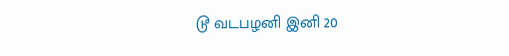டூ வடபழனி இனி 20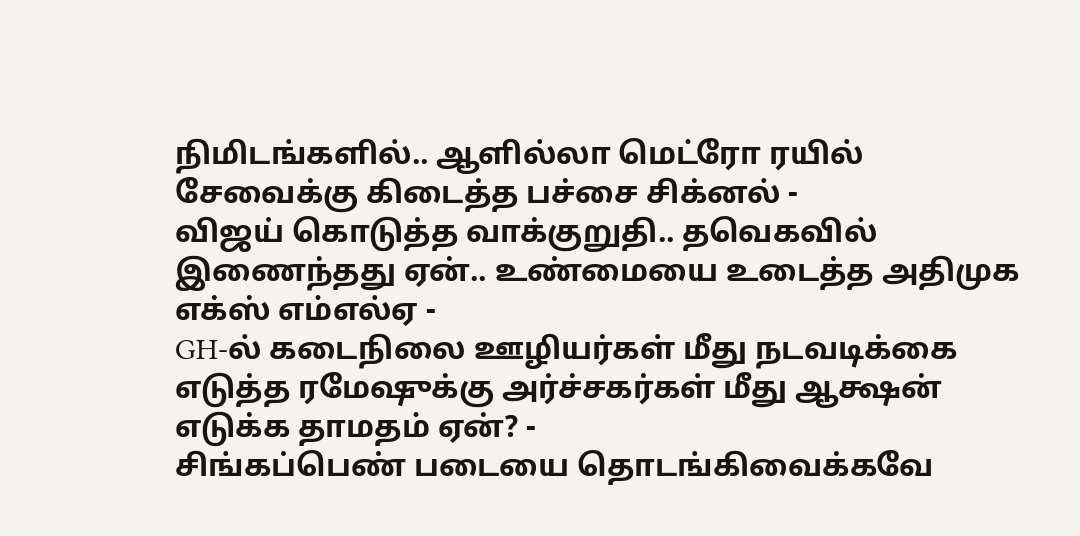நிமிடங்களில்.. ஆளில்லா மெட்ரோ ரயில் சேவைக்கு கிடைத்த பச்சை சிக்னல் -
விஜய் கொடுத்த வாக்குறுதி.. தவெகவில் இணைந்தது ஏன்.. உண்மையை உடைத்த அதிமுக எக்ஸ் எம்எல்ஏ -
GH-ல் கடைநிலை ஊழியர்கள் மீது நடவடிக்கை எடுத்த ரமேஷுக்கு அர்ச்சகர்கள் மீது ஆக்ஷன் எடுக்க தாமதம் ஏன்? -
சிங்கப்பெண் படையை தொடங்கிவைக்கவே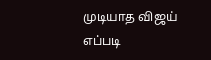முடியாத விஜய் எப்படி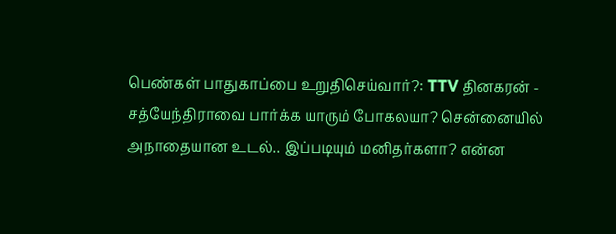பெண்கள் பாதுகாப்பை உறுதிசெய்வார்?: TTV தினகரன் -
சத்யேந்திராவை பார்க்க யாரும் போகலயா? சென்னையில் அநாதையான உடல்.. இப்படியும் மனிதர்களா? என்ன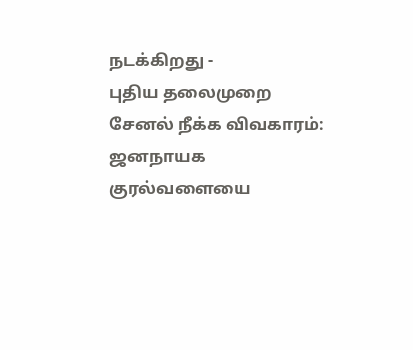நடக்கிறது -
புதிய தலைமுறை சேனல் நீக்க விவகாரம்: ஜனநாயக குரல்வளையை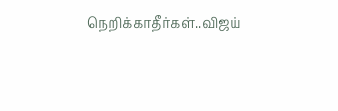நெறிக்காதீர்கள்..விஜய்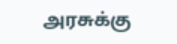அரசுக்கு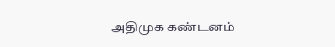அதிமுக கண்டனம்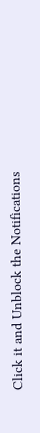Click it and Unblock the Notifications